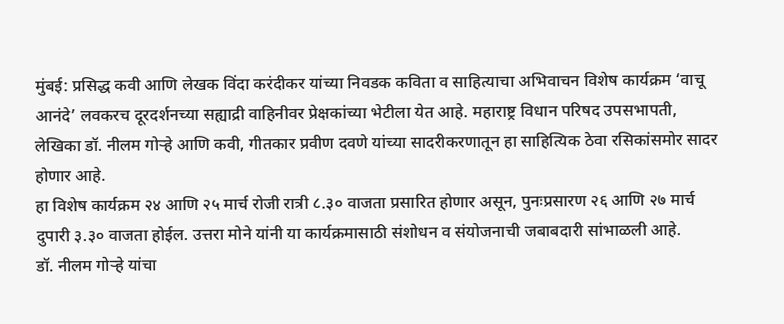मुंबई: प्रसिद्ध कवी आणि लेखक विंदा करंदीकर यांच्या निवडक कविता व साहित्याचा अभिवाचन विशेष कार्यक्रम ‘वाचू आनंदे’ लवकरच दूरदर्शनच्या सह्याद्री वाहिनीवर प्रेक्षकांच्या भेटीला येत आहे. महाराष्ट्र विधान परिषद उपसभापती, लेखिका डॉ. नीलम गोऱ्हे आणि कवी, गीतकार प्रवीण दवणे यांच्या सादरीकरणातून हा साहित्यिक ठेवा रसिकांसमोर सादर होणार आहे.
हा विशेष कार्यक्रम २४ आणि २५ मार्च रोजी रात्री ८.३० वाजता प्रसारित होणार असून, पुनःप्रसारण २६ आणि २७ मार्च दुपारी ३.३० वाजता होईल. उत्तरा मोने यांनी या कार्यक्रमासाठी संशोधन व संयोजनाची जबाबदारी सांभाळली आहे.
डॉ. नीलम गोऱ्हे यांचा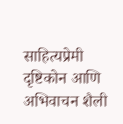साहित्यप्रेमी दृष्टिकोन आणि अभिवाचन शैली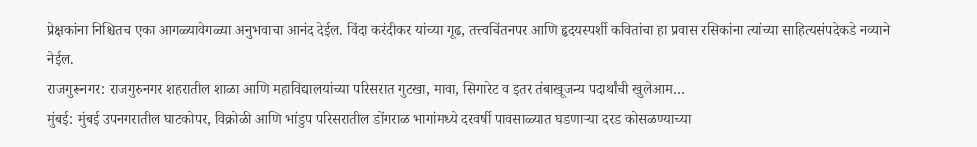प्रेक्षकांना निश्चितच एका आगळ्यावेगळ्या अनुभवाचा आनंद देईल. विंदा करंदीकर यांच्या गूढ, तत्त्वचिंतनपर आणि हृदयस्पर्शी कवितांचा हा प्रवास रसिकांना त्यांच्या साहित्यसंपदेकडे नव्याने नेईल.
राजगुरूनगर: राजगुरुनगर शहरातील शाळा आणि महाविद्यालयांच्या परिसरात गुटखा, मावा, सिगारेट व इतर तंबाखूजन्य पदार्थांची खुलेआम…
मुंबई: मुंबई उपनगरातील घाटकोपर, विक्रोळी आणि भांडुप परिसरातील डोंगराळ भागांमध्ये दरवर्षी पावसाळ्यात घडणाऱ्या दरड कोसळण्याच्या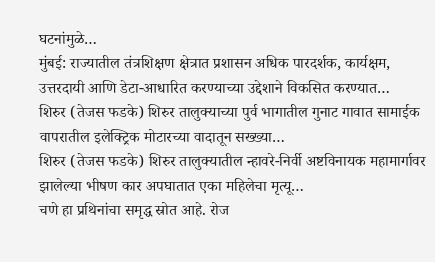घटनांमुळे…
मुंबई: राज्यातील तंत्रशिक्षण क्षेत्रात प्रशासन अधिक पारदर्शक, कार्यक्षम, उत्तरदायी आणि डेटा-आधारित करण्याच्या उद्देशाने विकसित करण्यात…
शिरुर (तेजस फडके) शिरुर तालुक्याच्या पुर्व भागातील गुनाट गावात सामाईक वापरातील इलेक्ट्रिक मोटारच्या वादातून सख्ख्या…
शिरुर (तेजस फडके) शिरुर तालुक्यातील न्हावरे-निर्वी अष्टविनायक महामार्गावर झालेल्या भीषण कार अपघातात एका महिलेचा मृत्यू…
चणे हा प्रथिनांचा समृद्ध स्रोत आहे. रोज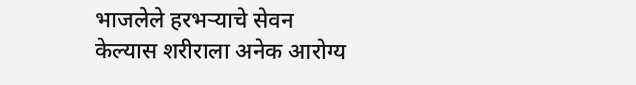भाजलेले हरभऱ्याचे सेवन केल्यास शरीराला अनेक आरोग्य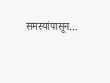समस्यांपासून…